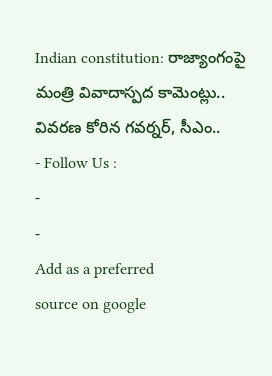Indian constitution: రాజ్యాంగంపై మంత్రి వివాదాస్పద కామెంట్లు.. వివరణ కోరిన గవర్నర్, సీఎం..
- Follow Us :
-
-
Add as a preferred
source on google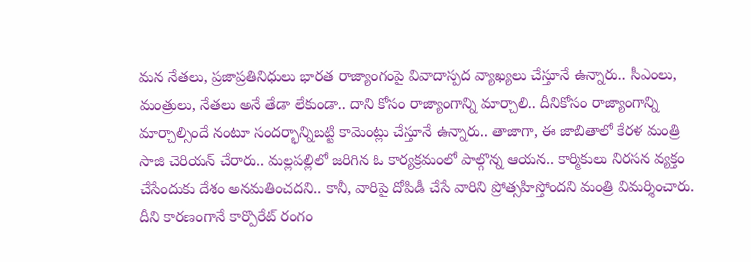మన నేతలు, ప్రజాప్రతినిధులు భారత రాజ్యాంగంపై వివాదాస్పద వ్యాఖ్యలు చేస్తూనే ఉన్నారు.. సీఎంలు, మంత్రులు, నేతలు అనే తేడా లేకుండా.. దాని కోసం రాజ్యాంగాన్ని మార్చాలి.. దీనికోసం రాజ్యాంగాన్ని మార్చాల్సిందే నంటూ సందర్భాన్నిబట్టి కామెంట్లు చేస్తూనే ఉన్నారు.. తాజాగా, ఈ జాబితాలో కేరళ మంత్రి సాజి చెరియన్ చేరారు.. మల్లపల్లిలో జరిగిన ఓ కార్యక్రమంలో పాల్గొన్న ఆయన.. కార్మికులు నిరసన వ్యక్తం చేసేందుకు దేశం అనమతించదని.. కానీ, వారిపై దోపిడీ చేసే వారిని ప్రోత్సహిస్తోందని మంత్రి విమర్శించారు. దీని కారణంగానే కార్పొరేట్ రంగం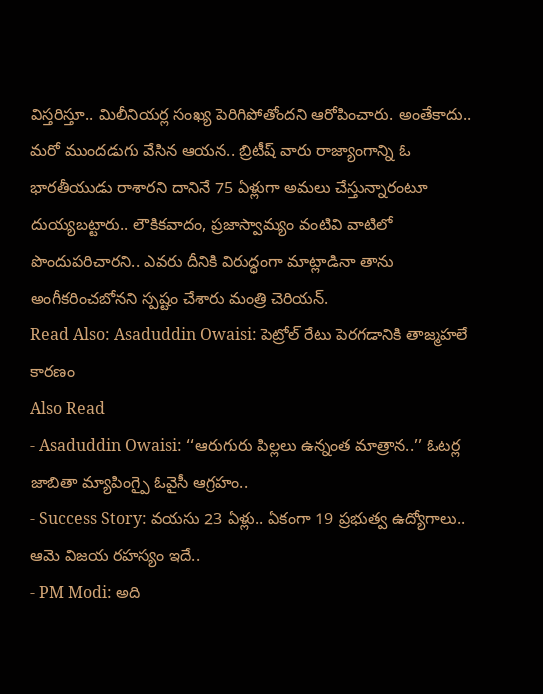విస్తరిస్తూ.. మిలీనియర్ల సంఖ్య పెరిగిపోతోందని ఆరోపించారు. అంతేకాదు.. మరో ముందడుగు వేసిన ఆయన.. బ్రిటీష్ వారు రాజ్యాంగాన్ని ఓ భారతీయుడు రాశారని దానినే 75 ఏళ్లుగా అమలు చేస్తున్నారంటూ దుయ్యబట్టారు.. లౌకికవాదం, ప్రజాస్వామ్యం వంటివి వాటిలో పొందుపరిచారని.. ఎవరు దీనికి విరుద్ధంగా మాట్లాడినా తాను అంగీకరించబోనని స్పష్టం చేశారు మంత్రి చెరియన్.
Read Also: Asaduddin Owaisi: పెట్రోల్ రేటు పెరగడానికి తాజ్మహలే కారణం
Also Read
- Asaduddin Owaisi: ‘‘ఆరుగురు పిల్లలు ఉన్నంత మాత్రాన..’’ ఓటర్ల జాబితా మ్యాపింగ్పై ఓవైసీ ఆగ్రహం..
- Success Story: వయసు 23 ఏళ్లు.. ఏకంగా 19 ప్రభుత్వ ఉద్యోగాలు.. ఆమె విజయ రహస్యం ఇదే..
- PM Modi: అది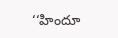‘‘హిందూ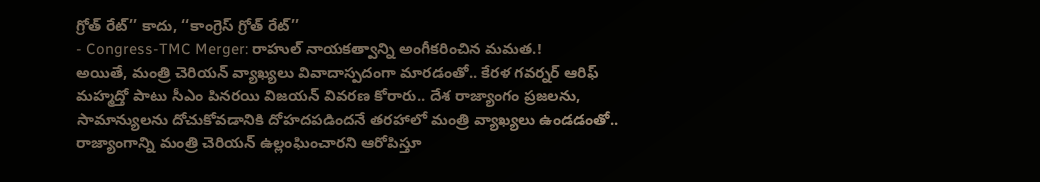గ్రోత్ రేట్’’ కాదు, ‘‘కాంగ్రెస్ గ్రోత్ రేట్’’
- Congress-TMC Merger: రాహుల్ నాయకత్వాన్ని అంగీకరించిన మమత.!
అయితే, మంత్రి చెరియన్ వ్యాఖ్యలు వివాదాస్పదంగా మారడంతో.. కేరళ గవర్నర్ ఆరిఫ్ మహ్మద్తో పాటు సీఎం పినరయి విజయన్ వివరణ కోరారు.. దేశ రాజ్యాంగం ప్రజలను, సామాన్యులను దోచుకోవడానికి దోహదపడిందనే తరహాలో మంత్రి వ్యాఖ్యలు ఉండడంతో.. రాజ్యాంగాన్ని మంత్రి చెరియన్ ఉల్లంఘించారని ఆరోపిస్తూ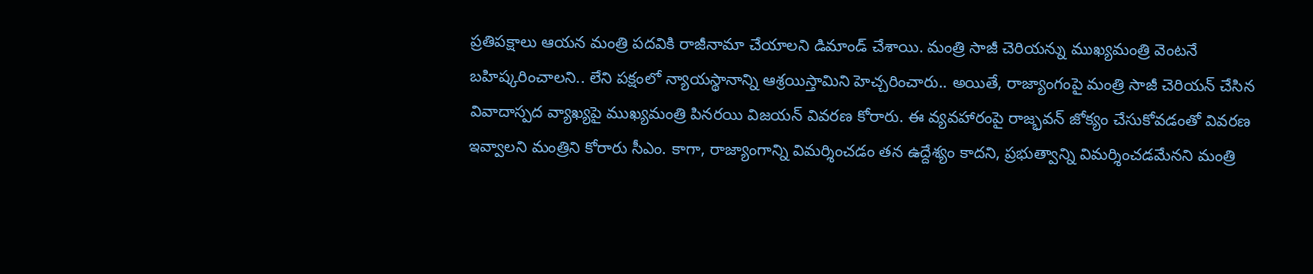ప్రతిపక్షాలు ఆయన మంత్రి పదవికి రాజీనామా చేయాలని డిమాండ్ చేశాయి. మంత్రి సాజీ చెరియన్ను ముఖ్యమంత్రి వెంటనే బహిష్కరించాలని.. లేని పక్షంలో న్యాయస్థానాన్ని ఆశ్రయిస్తామిని హెచ్చరించారు.. అయితే, రాజ్యాంగంపై మంత్రి సాజీ చెరియన్ చేసిన వివాదాస్పద వ్యాఖ్యపై ముఖ్యమంత్రి పినరయి విజయన్ వివరణ కోరారు. ఈ వ్యవహారంపై రాజ్భవన్ జోక్యం చేసుకోవడంతో వివరణ ఇవ్వాలని మంత్రిని కోరారు సీఎం. కాగా, రాజ్యాంగాన్ని విమర్శించడం తన ఉద్దేశ్యం కాదని, ప్రభుత్వాన్ని విమర్శించడమేనని మంత్రి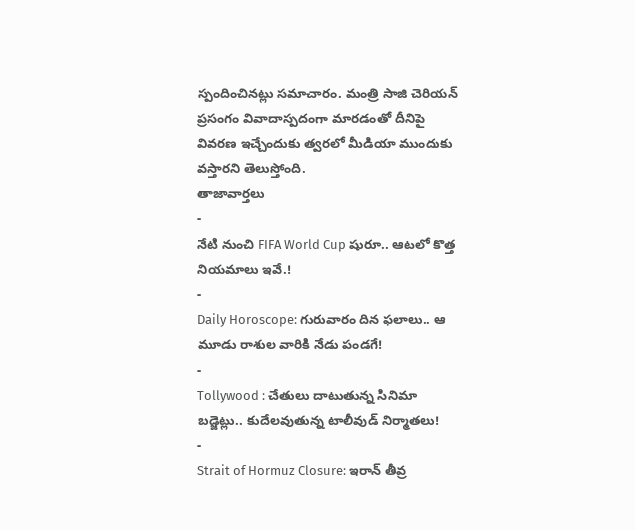స్పందించినట్లు సమాచారం. మంత్రి సాజి చెరియన్ ప్రసంగం వివాదాస్పదంగా మారడంతో దీనిపై వివరణ ఇచ్చేందుకు త్వరలో మీడియా ముందుకు వస్తారని తెలుస్తోంది.
తాజావార్తలు
-
నేటి నుంచి FIFA World Cup షురూ.. ఆటలో కొత్త నియమాలు ఇవే.!
-
Daily Horoscope: గురువారం దిన ఫలాలు.. ఆ మూడు రాశుల వారికి నేడు పండగే!
-
Tollywood : చేతులు దాటుతున్న సినిమా బడ్జెట్లు.. కుదేలవుతున్న టాలీవుడ్ నిర్మాతలు!
-
Strait of Hormuz Closure: ఇరాన్ తీవ్ర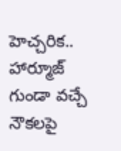హెచ్చరిక.. హార్మూజ్ గుండా వచ్చే నౌకలపై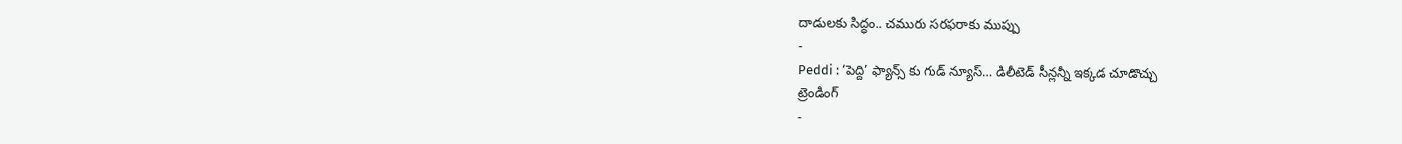దాడులకు సిద్ధం.. చమురు సరఫరాకు ముప్పు
-
Peddi : ‘పెద్ది’ ఫ్యాన్స్ కు గుడ్ న్యూస్… డిలీటెడ్ సీన్లన్నీ ఇక్కడ చూడొచ్చు
ట్రెండింగ్
-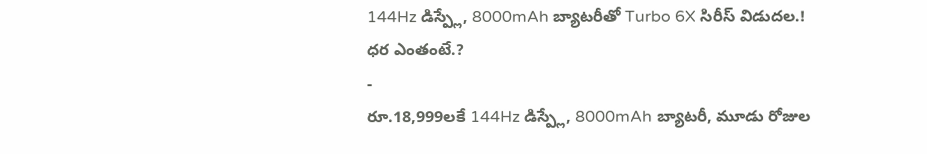144Hz డిస్ప్లే, 8000mAh బ్యాటరీతో Turbo 6X సిరీస్ విడుదల.! ధర ఎంతంటే.?
-
రూ.18,999లకే 144Hz డిస్ప్లే, 8000mAh బ్యాటరీ, మూడు రోజుల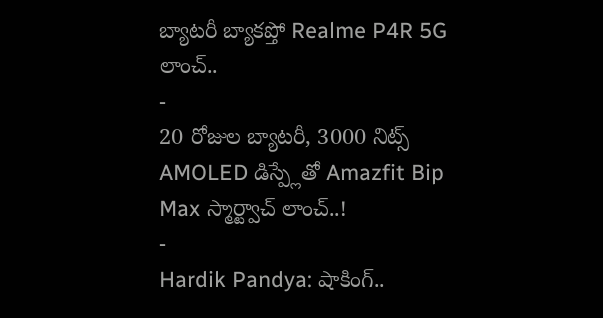బ్యాటరీ బ్యాకప్తో Realme P4R 5G లాంచ్..
-
20 రోజుల బ్యాటరీ, 3000 నిట్స్ AMOLED డిస్ప్లేతో Amazfit Bip Max స్మార్ట్వాచ్ లాంచ్..!
-
Hardik Pandya: షాకింగ్..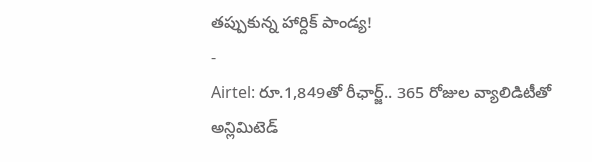తప్పుకున్న హార్దిక్ పాండ్య!
-
Airtel: రూ.1,849తో రీఛార్జ్.. 365 రోజుల వ్యాలిడిటీతో అన్లిమిటెడ్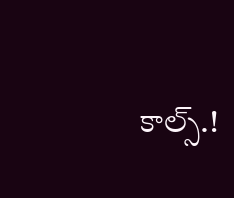కాల్స్.!